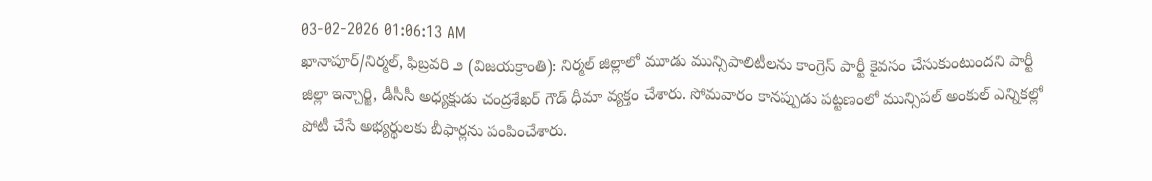03-02-2026 01:06:13 AM
ఖానాపూర్/నిర్మల్, ఫిబ్రవరి ౨ (విజయక్రాంతి): నిర్మల్ జిల్లాలో మూడు మున్సిపాలిటీలను కాంగ్రెస్ పార్టీ కైవసం చేసుకుంటుందని పార్టీ జిల్లా ఇన్చార్జి, డీసీసీ అధ్యక్షుడు చంద్రశేఖర్ గౌడ్ ధీమా వ్యక్తం చేశారు. సోమవారం కానప్పుడు పట్టణంలో మున్సిపల్ అంకుల్ ఎన్నికల్లో పోటీ చేసే అభ్యర్థులకు బీఫార్లను పంపించేశారు.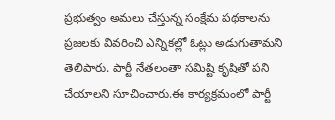ప్రభుత్వం అమలు చేస్తున్న సంక్షేమ పథకాలను ప్రజలకు వివరించి ఎన్నికల్లో ఓట్లు అడుగుతామని తెలిపారు. పార్టీ నేతలంతా సమిష్టి కృషితో పని చేయాలని సూచించారు.ఈ కార్యక్రమంలో పార్టీ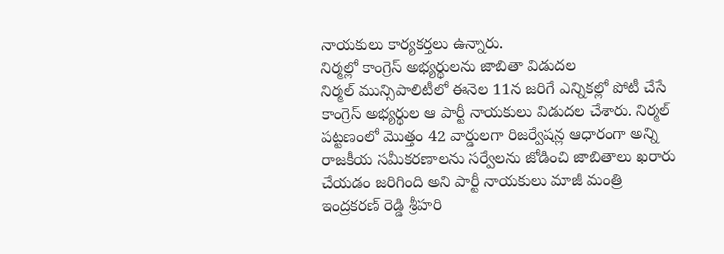నాయకులు కార్యకర్తలు ఉన్నారు.
నిర్మల్లో కాంగ్రెస్ అభ్యర్థులను జాబితా విడుదల
నిర్మల్ మున్సిపాలిటీలో ఈనెల 11న జరిగే ఎన్నికల్లో పోటీ చేసే కాంగ్రెస్ అభ్యర్థుల ఆ పార్టీ నాయకులు విడుదల చేశారు. నిర్మల్ పట్టణంలో మొత్తం 42 వార్డులగా రిజర్వేషన్ల ఆధారంగా అన్ని రాజకీయ సమీకరణాలను సర్వేలను జోడించి జాబితాలు ఖరారు చేయడం జరిగింది అని పార్టీ నాయకులు మాజీ మంత్రి ఇంద్రకరణ్ రెడ్డి శ్రీహరి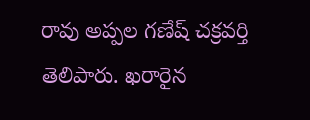రావు అప్పల గణేష్ చక్రవర్తి తెలిపారు. ఖరారైన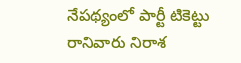నేపథ్యంలో పార్టీ టికెట్టు రానివారు నిరాశ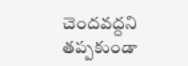చెందవద్దని తప్పకుండా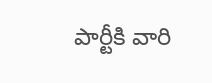పార్టీకి వారి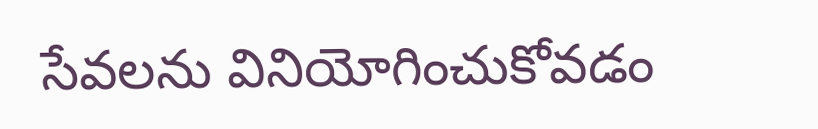సేవలను వినియోగించుకోవడం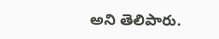అని తెలిపారు.